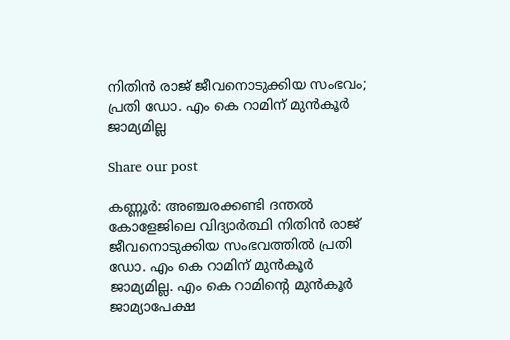നിതിന്‍ രാജ് ജീവനൊടുക്കിയ സംഭവം; പ്രതി ഡോ. എം കെ റാമിന് മുന്‍കൂര്‍ ജാമ്യമില്ല

Share our post

കണ്ണൂര്‍: അഞ്ചരക്കണ്ടി ദന്തല്‍ കോളേജിലെ വിദ്യാര്‍ത്ഥി നിതിന്‍ രാജ് ജീവനൊടുക്കിയ സംഭവത്തില്‍ പ്രതി ഡോ. എം കെ റാമിന് മുന്‍കൂര്‍ ജാമ്യമില്ല. എം കെ റാമിന്റെ മുന്‍കൂര്‍ ജാമ്യാപേക്ഷ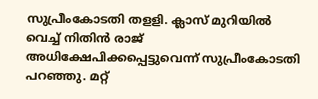സുപ്രീംകോടതി തളളി. ക്ലാസ് മുറിയില്‍ വെച്ച് നിതിന്‍ രാജ് അധിക്ഷേപിക്കപ്പെട്ടുവെന്ന് സുപ്രീംകോടതി പറഞ്ഞു. മറ്റ്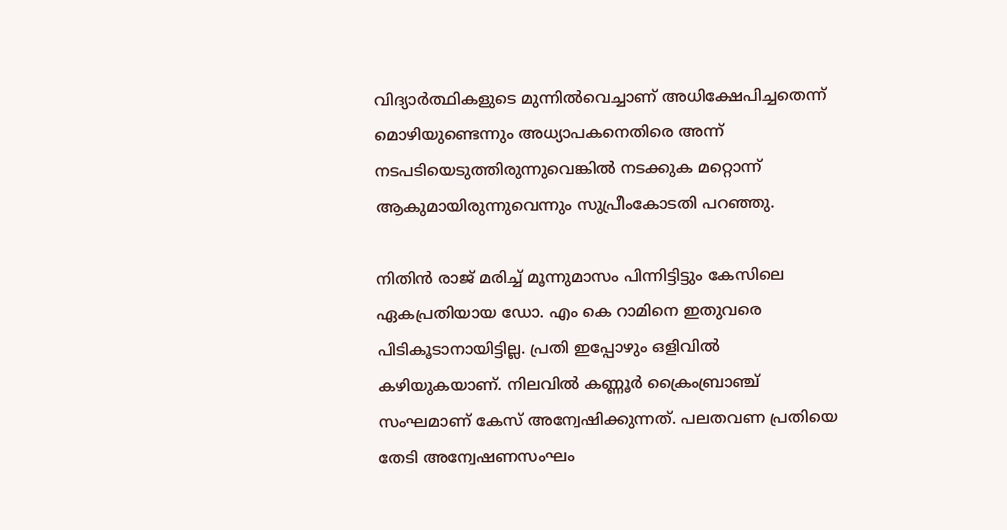വിദ്യാര്‍ത്ഥികളുടെ മുന്നില്‍വെച്ചാണ് അധിക്ഷേപിച്ചതെന്ന് മൊഴിയുണ്ടെന്നും അധ്യാപകനെതിരെ അന്ന് നടപടിയെടുത്തിരുന്നുവെങ്കില്‍ നടക്കുക മറ്റൊന്ന് ആകുമായിരുന്നുവെന്നും സുപ്രീംകോടതി പറഞ്ഞു.

നിതിൻ രാജ് മരിച്ച് മൂന്നുമാസം പിന്നിട്ടിട്ടും കേസിലെ ഏകപ്രതിയായ ഡോ. എം കെ റാമിനെ ഇതുവരെ പിടികൂടാനായിട്ടില്ല. പ്രതി ഇപ്പോഴും ഒളിവിൽ കഴിയുകയാണ്. നിലവിൽ കണ്ണൂർ ക്രൈംബ്രാഞ്ച് സംഘമാണ് കേസ് അന്വേഷിക്കുന്നത്. പലതവണ പ്രതിയെ തേടി അന്വേഷണസംഘം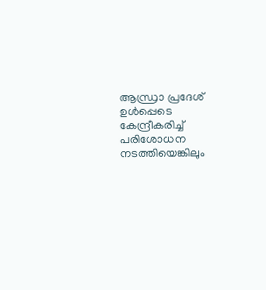ആന്ധ്രാ പ്രദേശ് ഉൾപ്പെടെ കേന്ദ്രീകരിച്ച് പരിശോധന നടത്തിയെങ്കിലും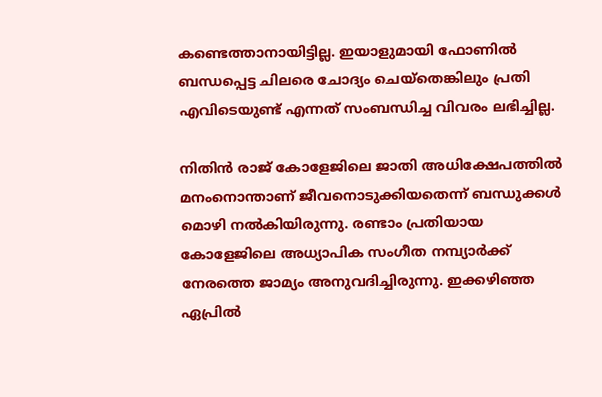കണ്ടെത്താനായിട്ടില്ല. ഇയാളുമായി ഫോണിൽ ബന്ധപ്പെട്ട ചിലരെ ചോദ്യം ചെയ്‌തെങ്കിലും പ്രതി എവിടെയുണ്ട് എന്നത് സംബന്ധിച്ച വിവരം ലഭിച്ചില്ല.

നിതിൻ രാജ് കോളേജിലെ ജാതി അധിക്ഷേപത്തിൽ മനംനൊന്താണ് ജീവനൊടുക്കിയതെന്ന് ബന്ധുക്കൾ മൊഴി നൽകിയിരുന്നു. രണ്ടാം പ്രതിയായ കോളേജിലെ അധ്യാപിക സംഗീത നമ്പ്യാർക്ക് നേരത്തെ ജാമ്യം അനുവദിച്ചിരുന്നു. ഇക്കഴിഞ്ഞ ഏപ്രിൽ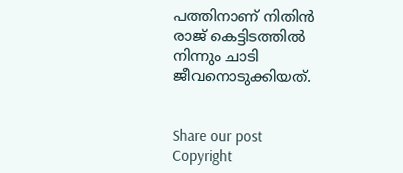പത്തിനാണ് നിതിൻ രാജ് കെട്ടിടത്തിൽ നിന്നും ചാടി ജീവനൊടുക്കിയത്.


Share our post
Copyright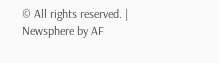© All rights reserved. | Newsphere by AF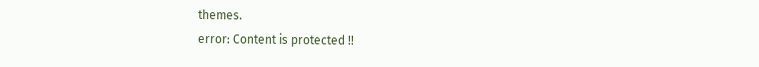themes.
error: Content is protected !!